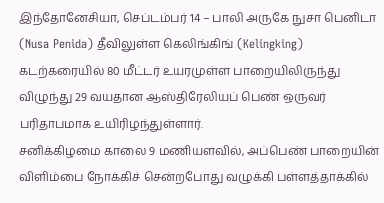இந்தோனேசியா, செப்டம்பர் 14 – பாலி அருகே நுசா பெனிடா (Nusa Penida) தீவிலுள்ள கெலிங்கிங் (Kelingking) கடற்கரையில் 80 மீட்டர் உயரமுள்ள பாறையிலிருந்து விழுந்து 29 வயதான ஆஸ்திரேலியப் பெண் ஒருவர் பரிதாபமாக உயிரிழந்துள்ளார்.
சனிக்கிழமை காலை 9 மணியளவில், அப்பெண் பாறையின் விளிம்பை நோக்கிச் சென்றபோது வழுக்கி பள்ளத்தாக்கில்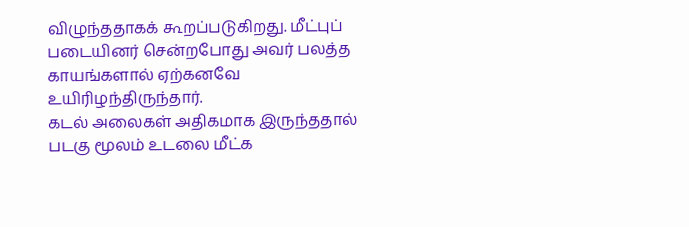விழுந்ததாகக் கூறப்படுகிறது. மீட்புப் படையினர் சென்றபோது அவர் பலத்த காயங்களால் ஏற்கனவே உயிரிழந்திருந்தார்.
கடல் அலைகள் அதிகமாக இருந்ததால் படகு மூலம் உடலை மீட்க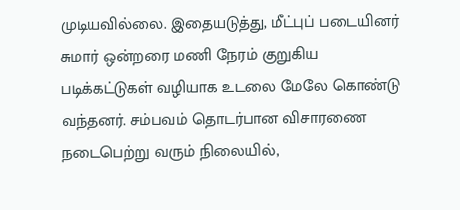முடியவில்லை. இதையடுத்து, மீட்புப் படையினர் சுமார் ஒன்றரை மணி நேரம் குறுகிய படிக்கட்டுகள் வழியாக உடலை மேலே கொண்டு வந்தனர். சம்பவம் தொடர்பான விசாரணை நடைபெற்று வரும் நிலையில்,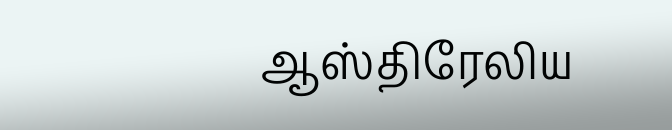ஆஸ்திரேலிய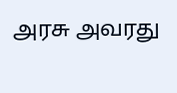அரசு அவரது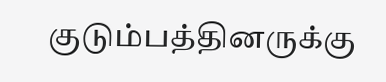குடும்பத்தினருக்கு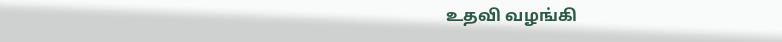உதவி வழங்கி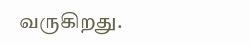வருகிறது.